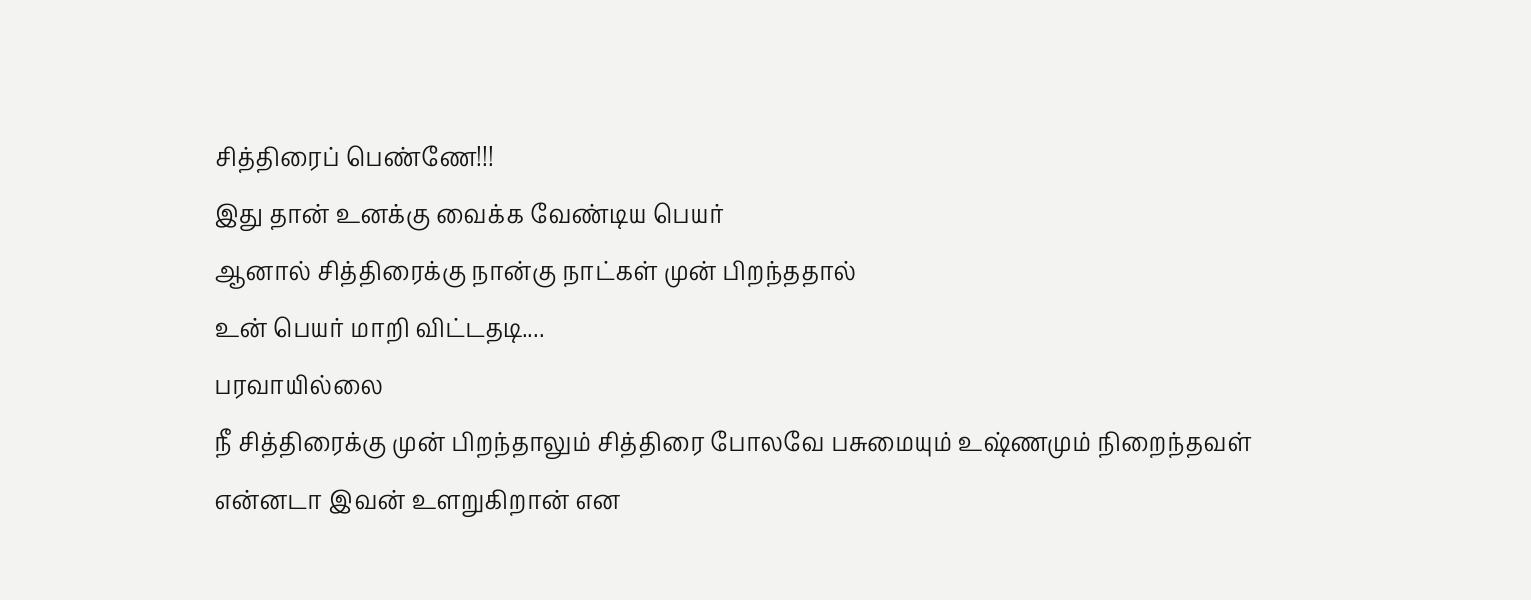சித்திரைப் பெண்ணே!!!
இது தான் உனக்கு வைக்க வேண்டிய பெயர்
ஆனால் சித்திரைக்கு நான்கு நாட்கள் முன் பிறந்ததால்
உன் பெயர் மாறி விட்டதடி....
பரவாயில்லை
நீ சித்திரைக்கு முன் பிறந்தாலும் சித்திரை போலவே பசுமையும் உஷ்ணமும் நிறைந்தவள்
என்னடா இவன் உளறுகிறான் என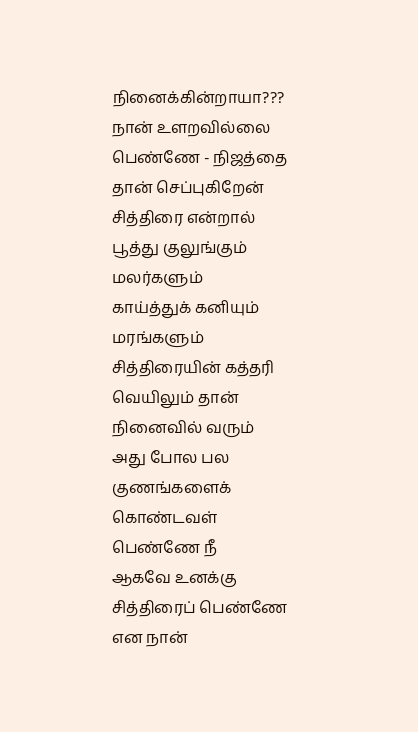நினைக்கின்றாயா???
நான் உளறவில்லை பெண்ணே - நிஜத்தை தான் செப்புகிறேன்
சித்திரை என்றால் பூத்து குலுங்கும் மலர்களும்
காய்த்துக் கனியும் மரங்களும் சித்திரையின் கத்தரி வெயிலும் தான் நினைவில் வரும்
அது போல பல குணங்களைக் கொண்டவள் பெண்ணே நீ
ஆகவே உனக்கு சித்திரைப் பெண்ணே என நான்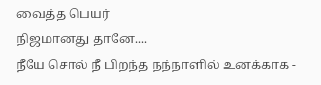வைத்த பெயர்
நிஜமானது தானே....
நீயே சொல் நீ பிறந்த நந்நாளில் உனக்காக -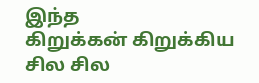இந்த
கிறுக்கன் கிறுக்கிய சில சில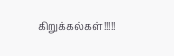கிறுக்கல்கள்!!!!!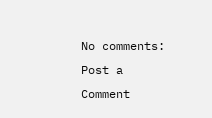No comments:
Post a Comment